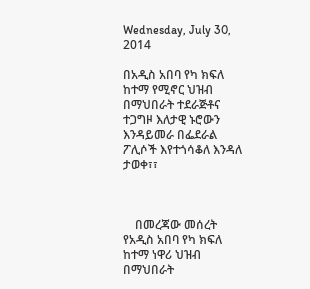Wednesday, July 30, 2014

በአዲስ አበባ የካ ክፍለ ከተማ የሚኖር ህዝብ በማህበራት ተደራጅቶና ተጋግዞ እለታዊ ኑሮውን እንዳይመራ በፌደራል ፖሊሶች እየተጎሳቆለ እንዳለ ታወቀ፣፣



    በመረጃው መሰረት የአዲስ አበባ የካ ክፍለ ከተማ ነዋሪ ህዝብ በማህበራት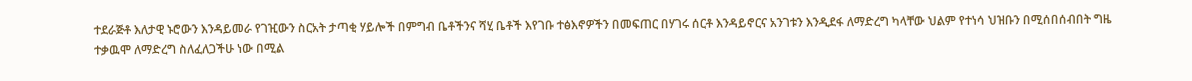ተደራጅቶ እለታዊ ኑሮውን እንዳይመራ የገዢውን ስርአት ታጣቂ ሃይሎች በምግብ ቤቶችንና ሻሂ ቤቶች እየገቡ ተፅእኖዎችን በመፍጠር በሃገሩ ሰርቶ እንዳይኖርና አንገቱን እንዲደፋ ለማድረግ ካላቸው ህልም የተነሳ ህዝቡን በሚሰበሰብበት ግዜ ተቃዉሞ ለማድረግ ስለፈለጋችሁ ነው በሚል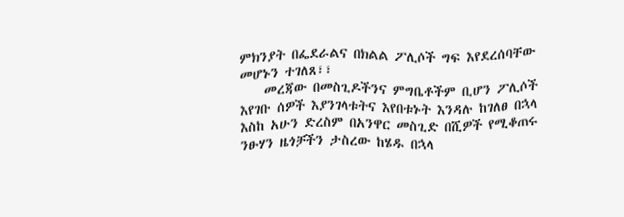ምክንያት በፌደራልና በክልል ፖሊሶች ግፍ እየደረሰባቸው መሆኑን ተገለጸ፣፣
    መረጃው በመስጊዶችንና ምግቤቶችም ቢሆን ፖሊሶች እየገቡ ሰዎች እያንገላቱትና እየበቱኑት እንዳሉ ከገለፀ በኋላ እስከ አሁን ድረስም በአንዋር መስጊድ በሺዎች የሚቆጠሩ ንፁሃን ዜጎቻችን ታስረው ከሄዱ በኋላ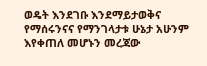ወዴት እንደገቡ እንደማይታወቅና የማሰሩንናና የማንገላታቱ ሁኔታ አሁንም እየቀጠለ መሆኑን መረጃው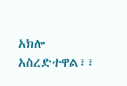አክሎ አስረድተዋል፣፣